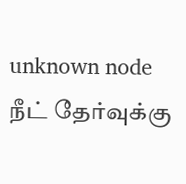unknown node
நீட் தேர்வுக்கு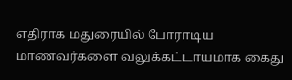எதிராக மதுரையில் போராடிய மாணவர்களை வலுக்கட்டாயமாக கைது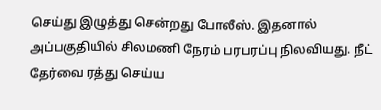செய்து இழுத்து சென்றது போலீஸ். இதனால் அப்பகுதியில் சிலமணி நேரம் பரபரப்பு நிலவியது. நீட் தேர்வை ரத்து செய்ய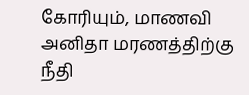கோரியும், மாணவி அனிதா மரணத்திற்கு நீதி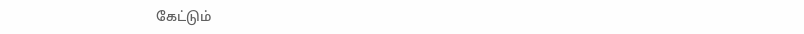கேட்டும்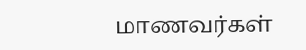மாணவர்கள்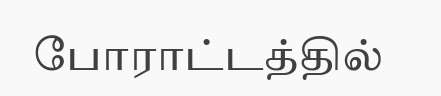போராட்டத்தில்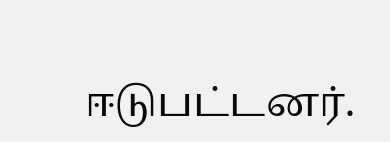ஈடுபட்டனர்.